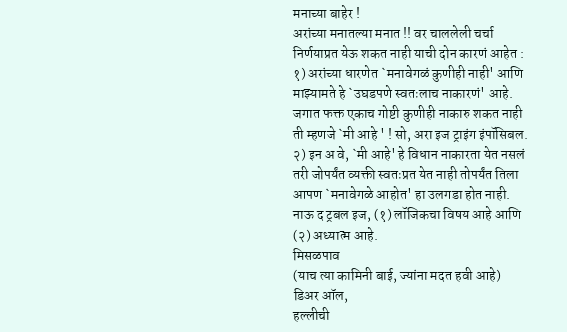मनाच्या बाहेर !
अरांच्या मनातल्या मनात !! वर चाललेली चर्चा निर्णयाप्रत येऊ शकत नाही याची दोन कारणं आहेत :
१) अरांच्या धारणेत `मनावेगळं कुणीही नाही' आणि माझ्यामते हे `उघडपणे स्वतःलाच नाकारणं' आहे. जगात फक्त एकाच गोष्टी कुणीही नाकारु शकत नाही ती म्हणजे `मी आहे ' ! सो, अरा इज ट्राइंग इंपॉसिबल.
२) इन अ वे, `मी आहे' हे विधान नाकारता येत नसलं तरी जोपर्यंत व्यक्ती स्वतःप्रत येत नाही तोपर्यंत तिला आपण `मनावेगळे आहोत' हा उलगडा होत नाही.
नाऊ द ट्रबल इज, (१) लॉजिकचा विषय आहे आणि (२) अध्यात्म आहे.
मिसळपाव
(याच त्या कामिनी बाई, ज्यांना मदत हवी आहे)
डिअर ऑल,
हल्लीची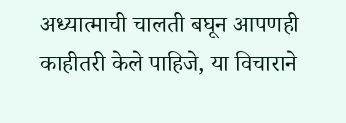अध्यात्माची चालती बघून आपणही काहीतरी केले पाहिजे, या विचाराने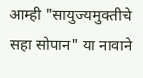आम्ही "सायुज्यमुक्तीचे सहा सोपान" या नावाने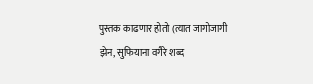पुस्तक काढणार होतो (त्यात जागोजागी झेन, सुफियाना वगैरे शब्द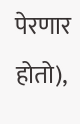पेरणार होतो),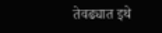तेवढ्यात इथे